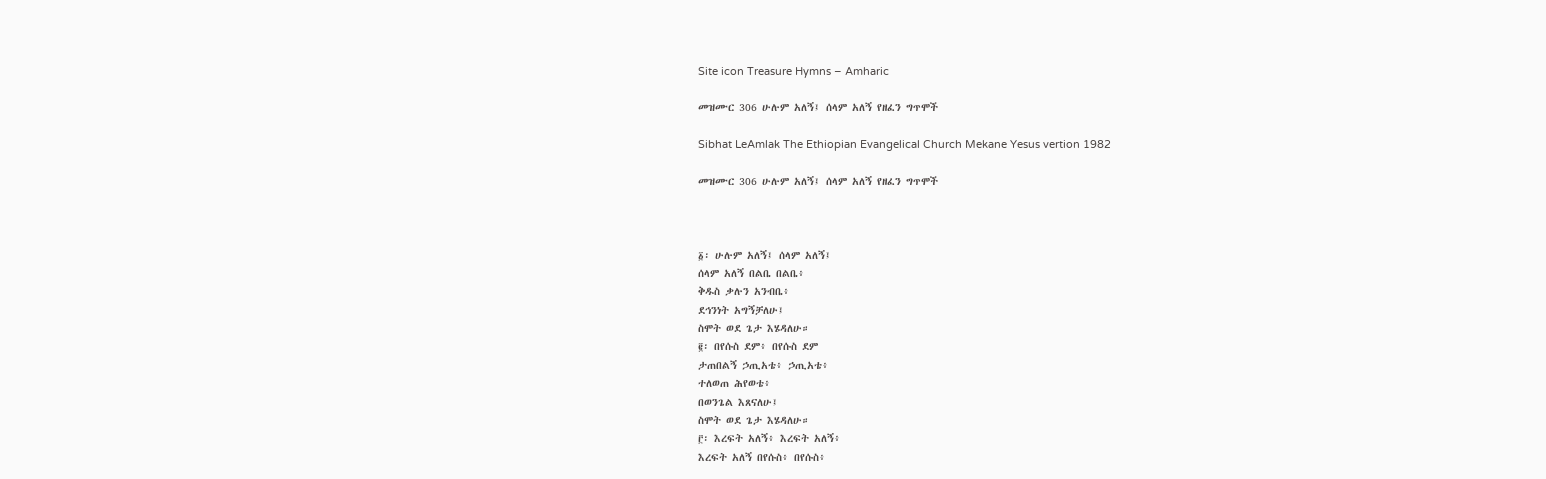Site icon Treasure Hymns – Amharic

መዝሙር 306 ሁሉም አለኝ፤ ሰላም አለኝ የዘፈን ግጥሞች

Sibhat LeAmlak The Ethiopian Evangelical Church Mekane Yesus vertion 1982

መዝሙር 306 ሁሉም አለኝ፤ ሰላም አለኝ የዘፈን ግጥሞች



፩፡ ሁሉም አለኝ፤ ሰላም አለኝ፤
ሰላም አለኝ በልቤ በልቤ፥
ቅዱስ ቃሉን አንብቤ፥
ደኅንነት አግኝቻለሁ፤
ስሞት ወደ ጌታ እሄዳለሁ።
፪፡ በየሱስ ደም፥ በየሱስ ደም
ታጠበልኝ ኃጢአቴ፥ ኃጢአቴ፥
ተለወጠ ሕየወቴ፥
በወንጌል እጸናለሁ፤
ስሞት ወደ ጌታ እሄዳለሁ።
፫፡ እረፍት አለኝ፥ እረፍት አለኝ፥
እረፍት አለኝ በየሱስ፥ በየሱስ፥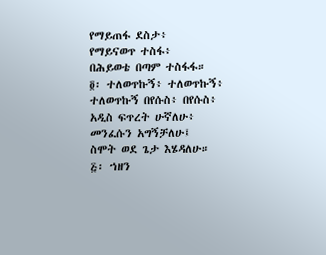የማይጠፋ ደስታ፥
የማይናወጥ ተስፋ፥
በሕይወቴ በጣም ተስፋፋ።
፬፡ ተለወጥኩኝ፥ ተለወጥኩኝ፥
ተለወጥኩኝ በየሱስ፥ በየሱስ፥
አዲስ ፍጥረት ሁኛለሁ፥
መንፈሱን አግኝቻለሁ፤
ስሞት ወደ ጌታ እሄዳለሁ።
፭፡ ኀዘን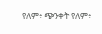የለም፥ ጭንቀት የለም፥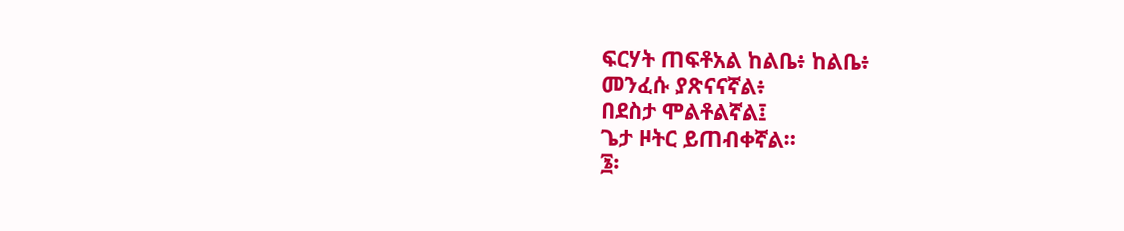ፍርሃት ጠፍቶአል ከልቤ፥ ከልቤ፥
መንፈሱ ያጽናናኛል፥
በደስታ ሞልቶልኛል፤
ጌታ ዞትር ይጠብቀኛል።
፮፡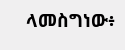ላመስግነው፥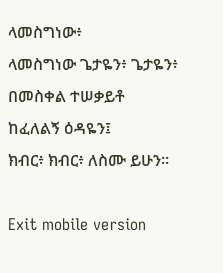ላመስግነው፥
ላመስግነው ጌታዬን፥ ጌታዬን፥
በመስቀል ተሠቃይቶ
ከፈለልኝ ዕዳዬን፤
ክብር፥ ክብር፥ ለስሙ ይሁን።

Exit mobile version